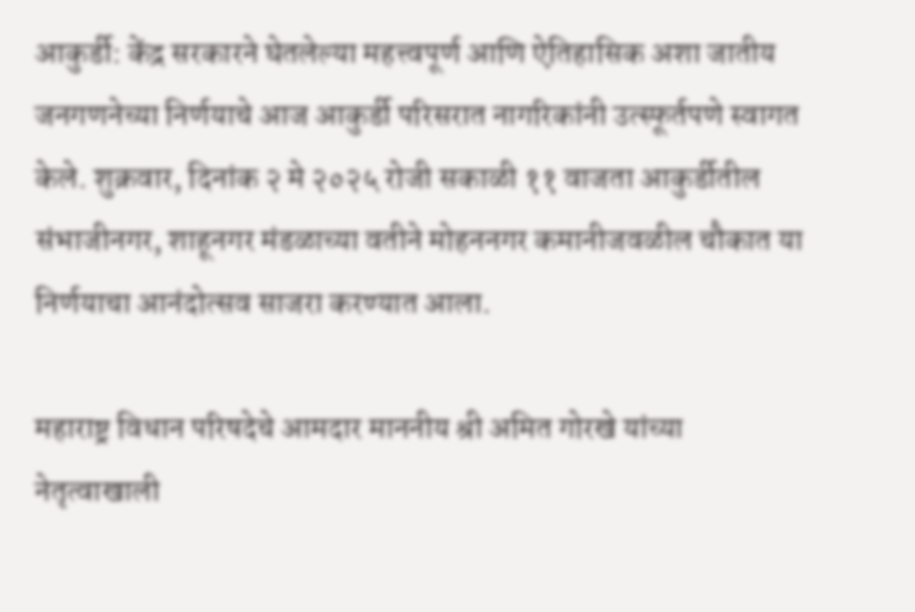आकुर्डी: केंद्र सरकारने घेतलेल्या महत्त्वपूर्ण आणि ऐतिहासिक अशा जातीय जनगणनेच्या निर्णयाचे आज आकुर्डी परिसरात नागरिकांनी उत्स्फूर्तपणे स्वागत केले. शुक्रवार, दिनांक २ मे २०२५ रोजी सकाळी ११ वाजता आकुर्डीतील संभाजीनगर, शाहूनगर मंडळाच्या वतीने मोहननगर कमानीजवळील चौकात या निर्णयाचा आनंदोत्सव साजरा करण्यात आला.

महाराष्ट्र विधान परिषदेचे आमदार माननीय श्री अमित गोरखे यांच्या नेतृत्वाखाली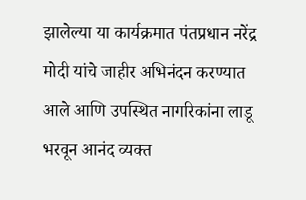झालेल्या या कार्यक्रमात पंतप्रधान नरेंद्र मोदी यांचे जाहीर अभिनंदन करण्यात आले आणि उपस्थित नागरिकांना लाडू भरवून आनंद व्यक्त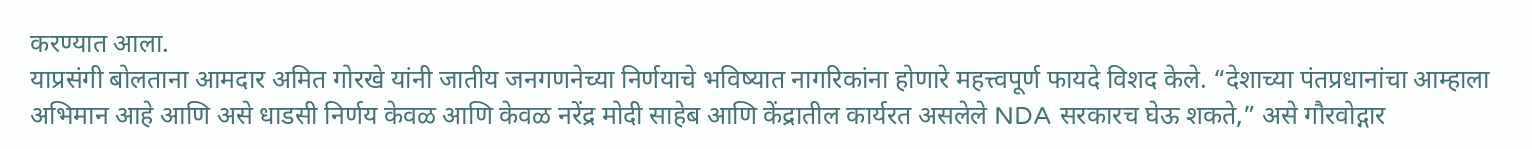करण्यात आला.
याप्रसंगी बोलताना आमदार अमित गोरखे यांनी जातीय जनगणनेच्या निर्णयाचे भविष्यात नागरिकांना होणारे महत्त्वपूर्ण फायदे विशद केले. “देशाच्या पंतप्रधानांचा आम्हाला अभिमान आहे आणि असे धाडसी निर्णय केवळ आणि केवळ नरेंद्र मोदी साहेब आणि केंद्रातील कार्यरत असलेले NDA सरकारच घेऊ शकते,” असे गौरवोद्गार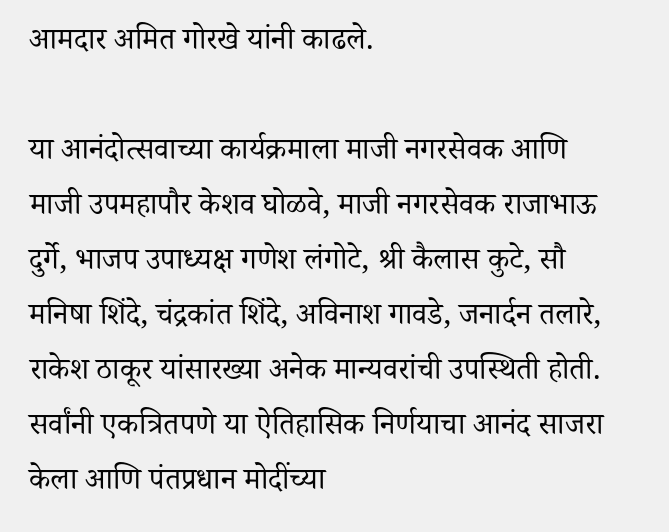आमदार अमित गोरखे यांनी काढले.

या आनंदोत्सवाच्या कार्यक्रमाला माजी नगरसेवक आणि माजी उपमहापौर केशव घोळवे, माजी नगरसेवक राजाभाऊ दुर्गे, भाजप उपाध्यक्ष गणेश लंगोटे, श्री कैलास कुटे, सौ मनिषा शिंदे, चंद्रकांत शिंदे, अविनाश गावडे, जनार्दन तलारे, राकेश ठाकूर यांसारख्या अनेक मान्यवरांची उपस्थिती होती. सर्वांनी एकत्रितपणे या ऐतिहासिक निर्णयाचा आनंद साजरा केला आणि पंतप्रधान मोदींच्या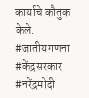कार्याचे कौतुक केले.
#जातीयगणना #केंद्रसरकार #नरेंद्रमोदी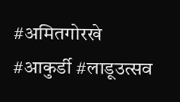#अमितगोरखे #आकुर्डी #लाडूउत्सव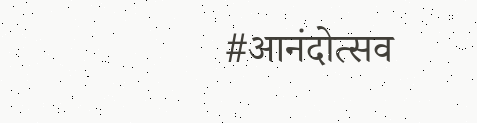#आनंदोत्सव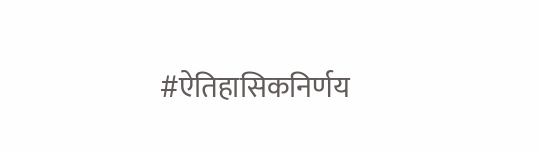#ऐतिहासिकनिर्णय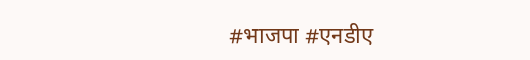#भाजपा #एनडीए